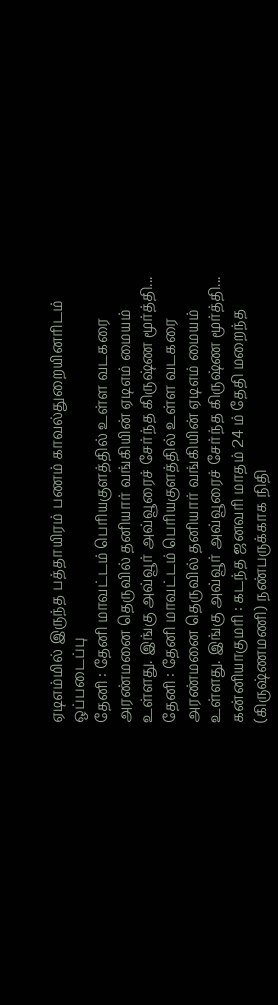ஏடிஎம்மில் இருந்த பத்தாயிரம் பணம் காவல்துறையினரிடம் ஒப்படைப்பு
தேனி : தேனி மாவட்டம் பெரியகுளத்தில் உள்ள வடகரை அரண்மனை தெருவில் தனியார் வங்கியின் ஏடிஎம் மையம் உள்ளது. இங்கு அவ்வூர் அவ்வூரைச் சேர்ந்த கிருஷ்ண மூர்த்தி...
தேனி : தேனி மாவட்டம் பெரியகுளத்தில் உள்ள வடகரை அரண்மனை தெருவில் தனியார் வங்கியின் ஏடிஎம் மையம் உள்ளது. இங்கு அவ்வூர் அவ்வூரைச் சேர்ந்த கிருஷ்ண மூர்த்தி...
கன்னியாகுமரி : கடந்த ஜனவரி மாதம் 24 ம் தேதி மறைந்த (கிருஷ்ணமணி) நண்பருக்காக நிதி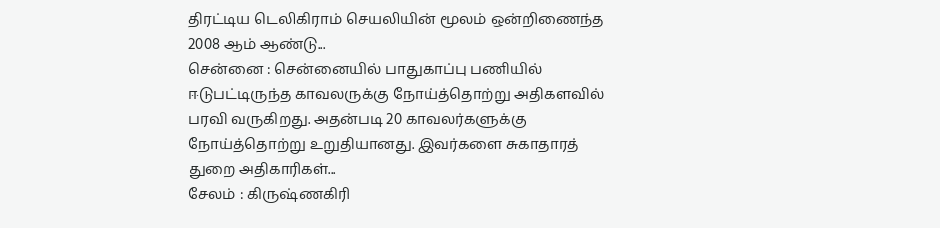திரட்டிய டெலிகிராம் செயலியின் மூலம் ஒன்றிணைந்த 2008 ஆம் ஆண்டு...
சென்னை : சென்னையில் பாதுகாப்பு பணியில் ஈடுபட்டிருந்த காவலருக்கு நோய்த்தொற்று அதிகளவில் பரவி வருகிறது. அதன்படி 20 காவலர்களுக்கு நோய்த்தொற்று உறுதியானது. இவர்களை சுகாதாரத் துறை அதிகாரிகள்...
சேலம் : கிருஷ்ணகிரி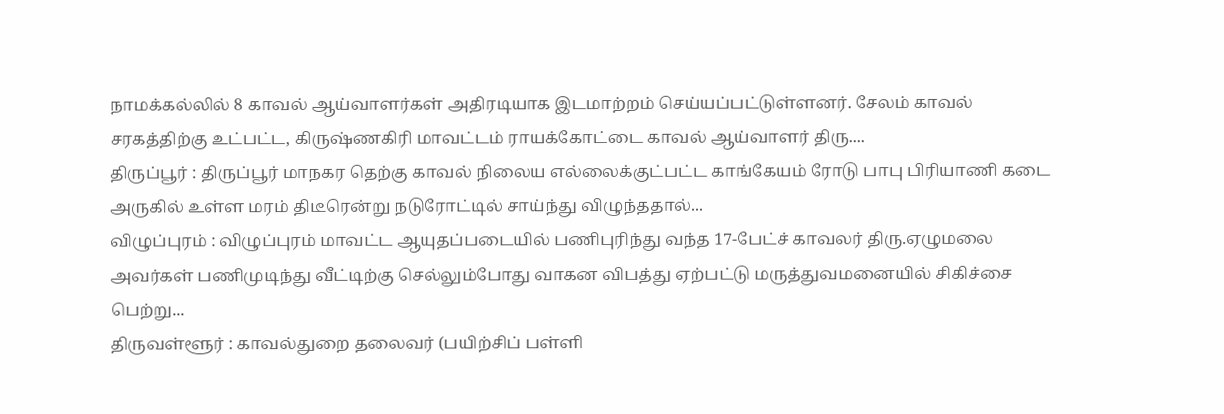நாமக்கல்லில் 8 காவல் ஆய்வாளர்கள் அதிரடியாக இடமாற்றம் செய்யப்பட்டுள்ளனர். சேலம் காவல் சரகத்திற்கு உட்பட்ட, கிருஷ்ணகிரி மாவட்டம் ராயக்கோட்டை காவல் ஆய்வாளர் திரு....
திருப்பூர் : திருப்பூர் மாநகர தெற்கு காவல் நிலைய எல்லைக்குட்பட்ட காங்கேயம் ரோடு பாபு பிரியாணி கடை அருகில் உள்ள மரம் திடீரென்று நடுரோட்டில் சாய்ந்து விழுந்ததால்...
விழுப்புரம் : விழுப்புரம் மாவட்ட ஆயுதப்படையில் பணிபுரிந்து வந்த 17-பேட்ச் காவலர் திரு.ஏழுமலை அவர்கள் பணிமுடிந்து வீட்டிற்கு செல்லும்போது வாகன விபத்து ஏற்பட்டு மருத்துவமனையில் சிகிச்சை பெற்று...
திருவள்ளூர் : காவல்துறை தலைவர் (பயிற்சிப் பள்ளி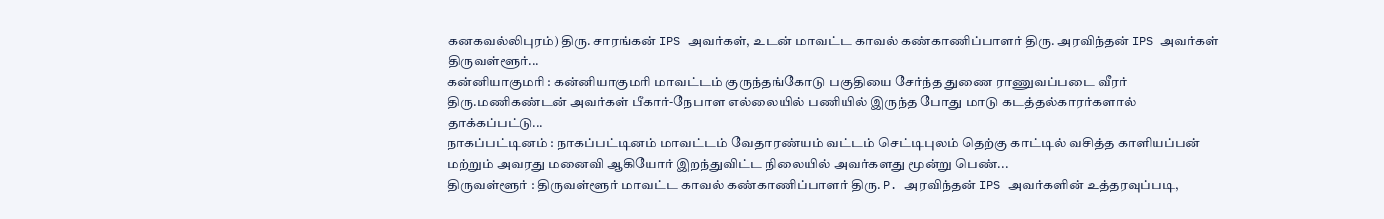கனகவல்லிபுரம்) திரு. சாரங்கன் IPS அவர்கள், உடன் மாவட்ட காவல் கண்காணிப்பாளர் திரு. அரவிந்தன் IPS அவர்கள் திருவள்ளூர்...
கன்னியாகுமரி : கன்னியாகுமரி மாவட்டம் குருந்தங்கோடு பகுதியை சேர்ந்த துணை ராணுவப்படை வீரர் திரு.மணிகண்டன் அவர்கள் பீகார்-நேபாள எல்லையில் பணியில் இருந்த போது மாடு கடத்தல்காரர்களால் தாக்கப்பட்டு...
நாகப்பட்டினம் : நாகப்பட்டினம் மாவட்டம் வேதாரண்யம் வட்டம் செட்டிபுலம் தெற்கு காட்டில் வசித்த காளியப்பன் மற்றும் அவரது மனைவி ஆகியோர் இறந்துவிட்ட நிலையில் அவர்களது மூன்று பெண்...
திருவள்ளூர் : திருவள்ளூர் மாவட்ட காவல் கண்காணிப்பாளர் திரு. P. அரவிந்தன் IPS அவர்களின் உத்தரவுப்படி,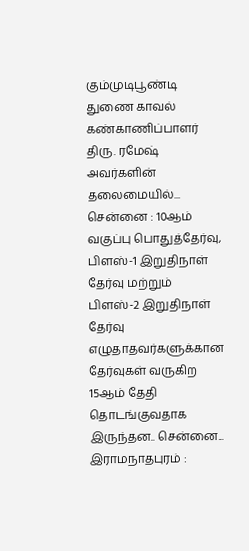கும்முடிபூண்டி துணை காவல் கண்காணிப்பாளர் திரு. ரமேஷ் அவர்களின் தலைமையில்...
சென்னை : 10ஆம் வகுப்பு பொதுத்தேர்வு, பிளஸ்-1 இறுதிநாள் தேர்வு மற்றும் பிளஸ்-2 இறுதிநாள் தேர்வு எழுதாதவர்களுக்கான தேர்வுகள் வருகிற 15ஆம் தேதி தொடங்குவதாக இருந்தன.. சென்னை...
இராமநாதபுரம் :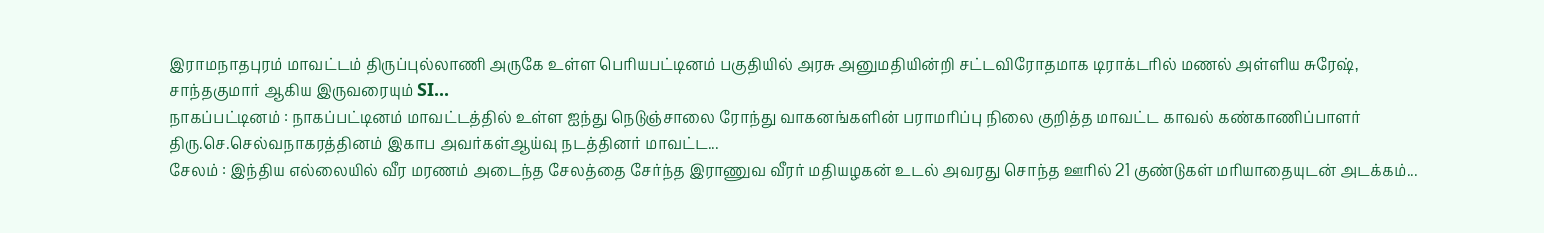இராமநாதபுரம் மாவட்டம் திருப்புல்லாணி அருகே உள்ள பெரியபட்டினம் பகுதியில் அரசு அனுமதியின்றி சட்டவிரோதமாக டிராக்டரில் மணல் அள்ளிய சுரேஷ், சாந்தகுமார் ஆகிய இருவரையும் SI...
நாகப்பட்டினம் : நாகப்பட்டினம் மாவட்டத்தில் உள்ள ஐந்து நெடுஞ்சாலை ரோந்து வாகனங்களின் பராமரிப்பு நிலை குறித்த மாவட்ட காவல் கண்காணிப்பாளர் திரு.செ.செல்வநாகரத்தினம் இகாப அவர்கள்ஆய்வு நடத்தினர் மாவட்ட...
சேலம் : இந்திய எல்லையில் வீர மரணம் அடைந்த சேலத்தை சேர்ந்த இராணுவ வீரர் மதியழகன் உடல் அவரது சொந்த ஊரில் 21 குண்டுகள் மரியாதையுடன் அடக்கம்...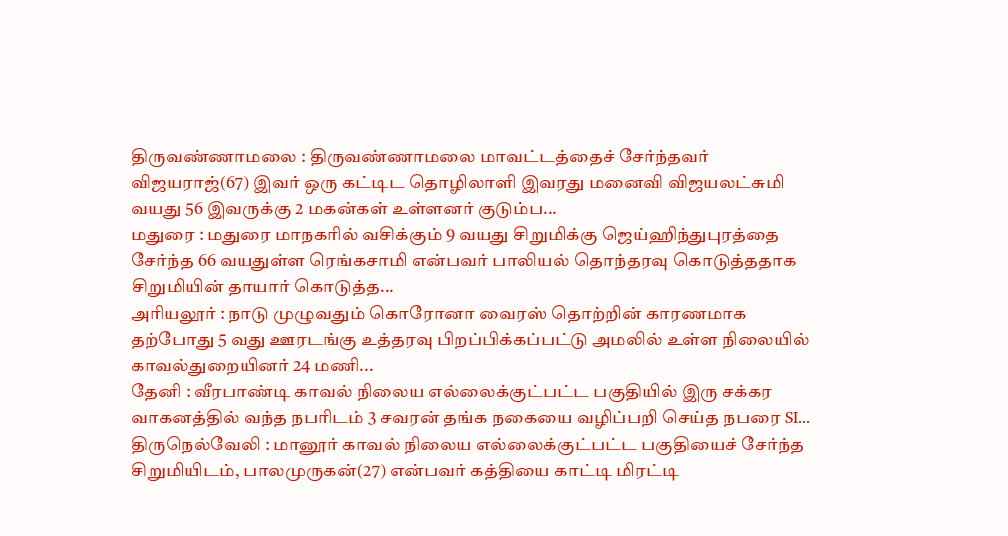திருவண்ணாமலை : திருவண்ணாமலை மாவட்டத்தைச் சேர்ந்தவர் விஜயராஜ்(67) இவர் ஒரு கட்டிட தொழிலாளி இவரது மனைவி விஜயலட்சுமி வயது 56 இவருக்கு 2 மகன்கள் உள்ளனர் குடும்ப...
மதுரை : மதுரை மாநகரில் வசிக்கும் 9 வயது சிறுமிக்கு ஜெய்ஹிந்துபுரத்தை சேர்ந்த 66 வயதுள்ள ரெங்கசாமி என்பவர் பாலியல் தொந்தரவு கொடுத்ததாக சிறுமியின் தாயார் கொடுத்த...
அரியலூர் : நாடு முழுவதும் கொரோனா வைரஸ் தொற்றின் காரணமாக தற்போது 5 வது ஊரடங்கு உத்தரவு பிறப்பிக்கப்பட்டு அமலில் உள்ள நிலையில் காவல்துறையினர் 24 மணி...
தேனி : வீரபாண்டி காவல் நிலைய எல்லைக்குட்பட்ட பகுதியில் இரு சக்கர வாகனத்தில் வந்த நபரிடம் 3 சவரன் தங்க நகையை வழிப்பறி செய்த நபரை SI...
திருநெல்வேலி : மானூர் காவல் நிலைய எல்லைக்குட்பட்ட பகுதியைச் சேர்ந்த சிறுமியிடம், பாலமுருகன்(27) என்பவர் கத்தியை காட்டி மிரட்டி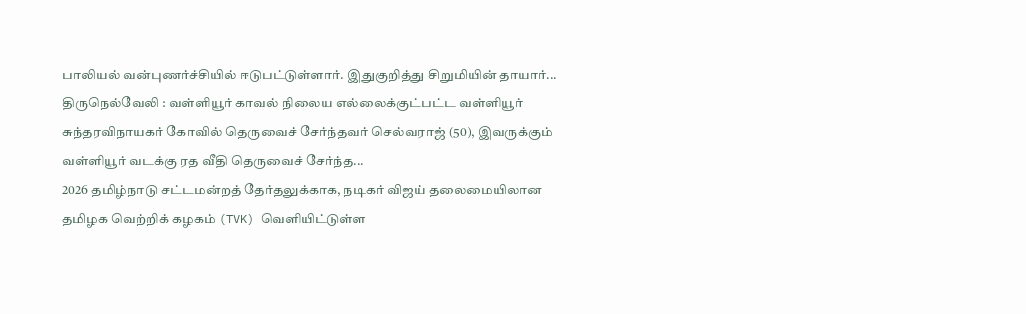பாலியல் வன்புணர்ச்சியில் ஈடுபட்டுள்ளார். இதுகுறித்து சிறுமியின் தாயார்...
திருநெல்வேலி : வள்ளியூர் காவல் நிலைய எல்லைக்குட்பட்ட வள்ளியூர் சுந்தரவிநாயகர் கோவில் தெருவைச் சேர்ந்தவர் செல்வராஜ் (50), இவருக்கும் வள்ளியூர் வடக்கு ரத வீதி தெருவைச் சேர்ந்த...
2026 தமிழ்நாடு சட்டமன்றத் தேர்தலுக்காக, நடிகர் விஜய் தலைமையிலான தமிழக வெற்றிக் கழகம் (TVK) வெளியிட்டுள்ள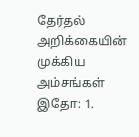தேர்தல் அறிக்கையின் முக்கிய அம்சங்கள் இதோ: 1.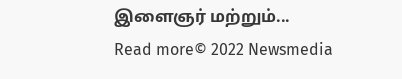இளைஞர் மற்றும்...
Read more© 2022 Newsmedia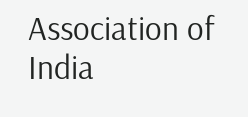Association of India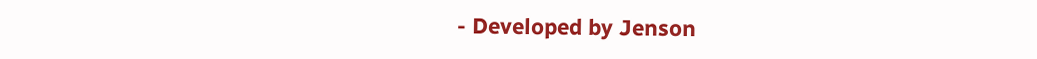- Developed by Jenson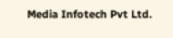Media Infotech Pvt Ltd.